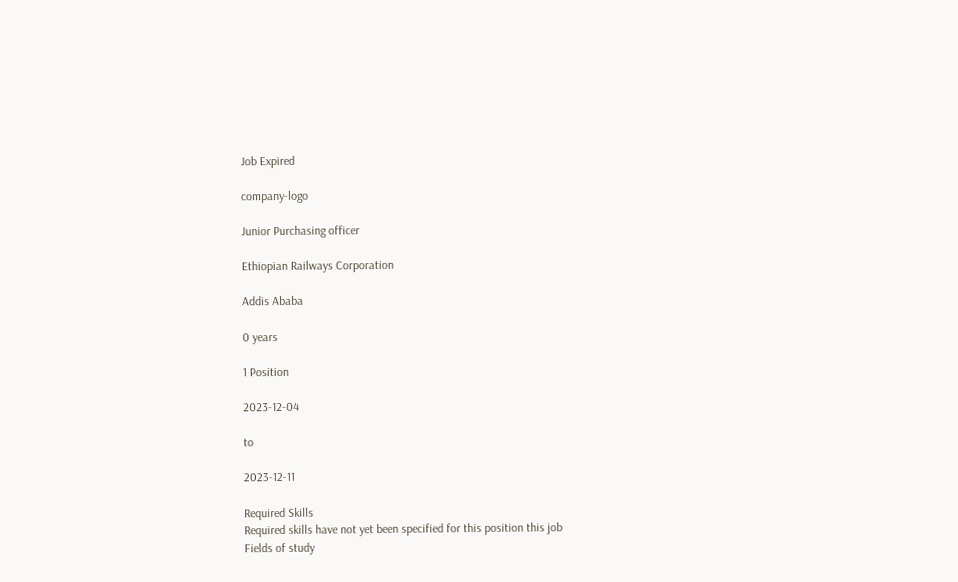Job Expired

company-logo

Junior Purchasing officer

Ethiopian Railways Corporation

Addis Ababa

0 years

1 Position

2023-12-04

to

2023-12-11

Required Skills
Required skills have not yet been specified for this position this job
Fields of study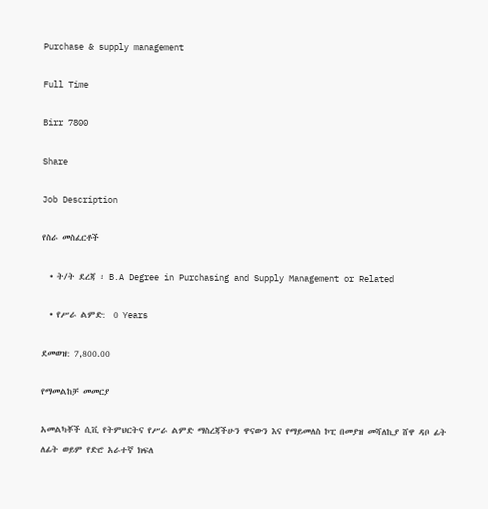Purchase & supply management

Full Time

Birr 7800

Share

Job Description

የስራ መስፈርቶች

  • ት/ት ደረጃ ፡ B.A Degree in Purchasing and Supply Management or Related

  • የሥራ ልምድ:  0 Years

ደመወዝ: 7,800.00

የማመልከቻ መመርያ

አመልካቾች ሲቪ የትምህርትና የሥራ ልምድ ማስረጃችሁን ዋናውን እና የማይመለስ ኮፒ በመያዝ መሻለኪያ ሸዋ ዳቦ ፊት ለፊት ወይም የድሮ አራተኛ ክፍለ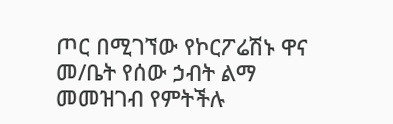ጦር በሚገኘው የኮርፖሬሽኑ ዋና መ/ቤት የሰው ኃብት ልማ መመዝገብ የምትችሉ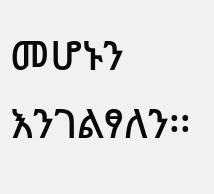መሆኑን እንገልፃለን፡፡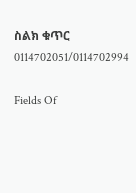ስልክ ቁጥር 0114702051/0114702994

Fields Of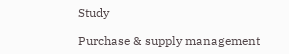Study

Purchase & supply management